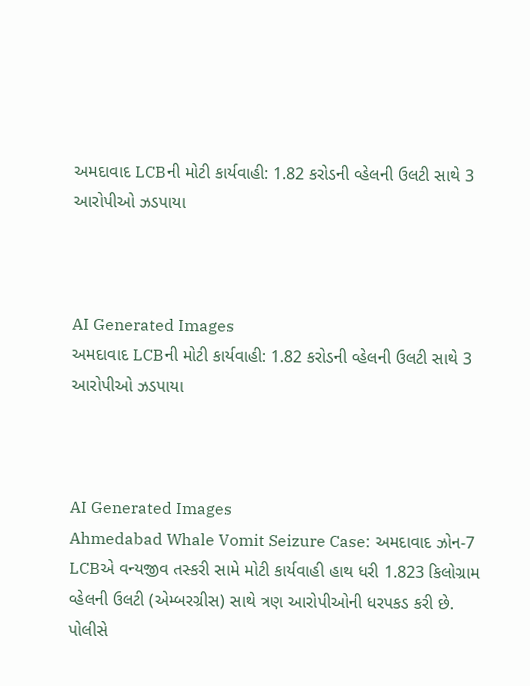અમદાવાદ LCBની મોટી કાર્યવાહી: 1.82 કરોડની વ્હેલની ઉલટી સાથે 3 આરોપીઓ ઝડપાયા



AI Generated Images
અમદાવાદ LCBની મોટી કાર્યવાહી: 1.82 કરોડની વ્હેલની ઉલટી સાથે 3 આરોપીઓ ઝડપાયા



AI Generated Images
Ahmedabad Whale Vomit Seizure Case: અમદાવાદ ઝોન-7 LCBએ વન્યજીવ તસ્કરી સામે મોટી કાર્યવાહી હાથ ધરી 1.823 કિલોગ્રામ વ્હેલની ઉલટી (એમ્બરગ્રીસ) સાથે ત્રણ આરોપીઓની ધરપકડ કરી છે. પોલીસે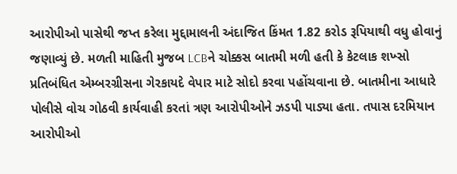આરોપીઓ પાસેથી જપ્ત કરેલા મુદ્દામાલની અંદાજિત કિંમત 1.82 કરોડ રૂપિયાથી વધુ હોવાનું જણાવ્યું છે. મળતી માહિતી મુજબ LCBને ચોક્કસ બાતમી મળી હતી કે કેટલાક શખ્સો પ્રતિબંધિત એમ્બરગ્રીસના ગેરકાયદે વેપાર માટે સોદો કરવા પહોંચવાના છે. બાતમીના આધારે પોલીસે વોચ ગોઠવી કાર્યવાહી કરતાં ત્રણ આરોપીઓને ઝડપી પાડ્યા હતા. તપાસ દરમિયાન આરોપીઓ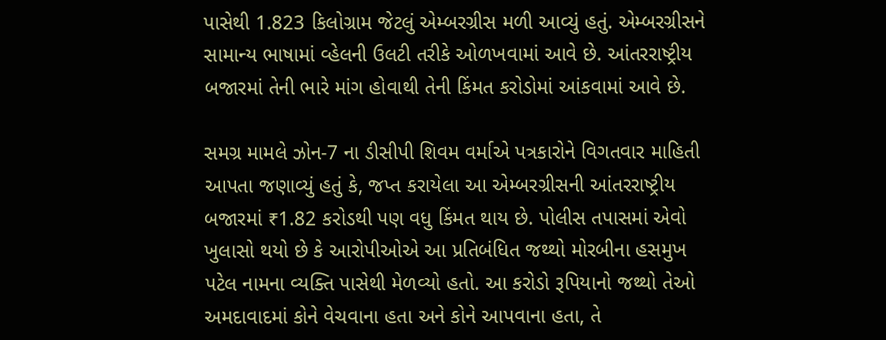પાસેથી 1.823 કિલોગ્રામ જેટલું એમ્બરગ્રીસ મળી આવ્યું હતું. એમ્બરગ્રીસને સામાન્ય ભાષામાં વ્હેલની ઉલટી તરીકે ઓળખવામાં આવે છે. આંતરરાષ્ટ્રીય બજારમાં તેની ભારે માંગ હોવાથી તેની કિંમત કરોડોમાં આંકવામાં આવે છે.

સમગ્ર મામલે ઝોન-7 ના ડીસીપી શિવમ વર્માએ પત્રકારોને વિગતવાર માહિતી આપતા જણાવ્યું હતું કે, જપ્ત કરાયેલા આ એમ્બરગ્રીસની આંતરરાષ્ટ્રીય બજારમાં ₹1.82 કરોડથી પણ વધુ કિંમત થાય છે. પોલીસ તપાસમાં એવો ખુલાસો થયો છે કે આરોપીઓએ આ પ્રતિબંધિત જથ્થો મોરબીના હસમુખ પટેલ નામના વ્યક્તિ પાસેથી મેળવ્યો હતો. આ કરોડો રૂપિયાનો જથ્થો તેઓ અમદાવાદમાં કોને વેચવાના હતા અને કોને આપવાના હતા, તે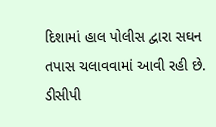દિશામાં હાલ પોલીસ દ્વારા સઘન તપાસ ચલાવવામાં આવી રહી છે.
ડીસીપી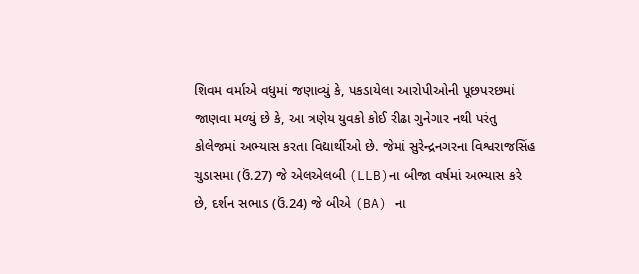શિવમ વર્માએ વધુમાં જણાવ્યું કે, પકડાયેલા આરોપીઓની પૂછપરછમાં જાણવા મળ્યું છે કે, આ ત્રણેય યુવકો કોઈ રીઢા ગુનેગાર નથી પરંતુ કોલેજમાં અભ્યાસ કરતા વિદ્યાર્થીઓ છે. જેમાં સુરેન્દ્રનગરના વિશ્વરાજસિંહ ચુડાસમા (ઉં.27) જે એલએલબી (LLB)ના બીજા વર્ષમાં અભ્યાસ કરે છે, દર્શન સભાડ (ઉં.24) જે બીએ (BA) ના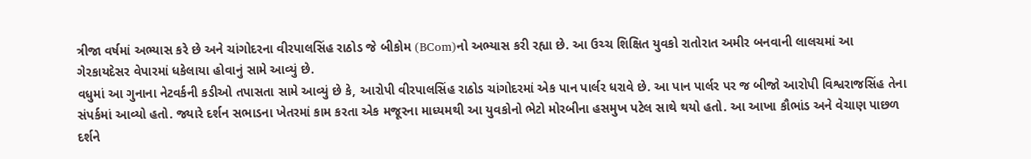ત્રીજા વર્ષમાં અભ્યાસ કરે છે અને ચાંગોદરના વીરપાલસિંહ રાઠોડ જે બીકોમ (BCom)નો અભ્યાસ કરી રહ્યા છે. આ ઉચ્ચ શિક્ષિત યુવકો રાતોરાત અમીર બનવાની લાલચમાં આ ગેરકાયદેસર વેપારમાં ધકેલાયા હોવાનું સામે આવ્યું છે.
વધુમાં આ ગુનાના નેટવર્કની કડીઓ તપાસતા સામે આવ્યું છે કે, આરોપી વીરપાલસિંહ રાઠોડ ચાંગોદરમાં એક પાન પાર્લર ધરાવે છે. આ પાન પાર્લર પર જ બીજો આરોપી વિશ્વરાજસિંહ તેના સંપર્કમાં આવ્યો હતો. જ્યારે દર્શન સભાડના ખેતરમાં કામ કરતા એક મજૂરના માધ્યમથી આ યુવકોનો ભેટો મોરબીના હસમુખ પટેલ સાથે થયો હતો. આ આખા કૌભાંડ અને વેચાણ પાછળ દર્શને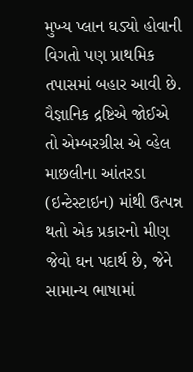મુખ્ય પ્લાન ઘડ્યો હોવાની વિગતો પણ પ્રાથમિક તપાસમાં બહાર આવી છે.
વૈજ્ઞાનિક દ્રષ્ટિએ જોઈએ તો એમ્બરગ્રીસ એ વ્હેલ માછલીના આંતરડા (ઇન્ટેસ્ટાઇન) માંથી ઉત્પન્ન થતો એક પ્રકારનો મીણ જેવો ઘન પદાર્થ છે, જેને સામાન્ય ભાષામાં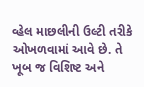વ્હેલ માછલીની ઉલ્ટી તરીકે ઓખળવામાં આવે છે. તે ખૂબ જ વિશિષ્ટ અને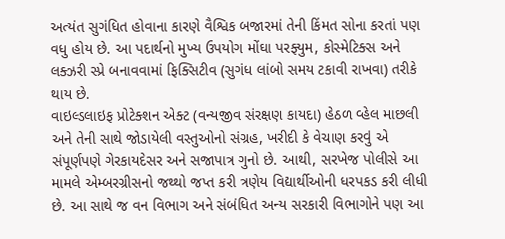અત્યંત સુગંધિત હોવાના કારણે વૈશ્વિક બજારમાં તેની કિંમત સોના કરતાં પણ વધુ હોય છે. આ પદાર્થનો મુખ્ય ઉપયોગ મોંઘા પરફ્યુમ, કોસ્મેટિક્સ અને લક્ઝરી સ્પ્રે બનાવવામાં ફિક્સિટીવ (સુગંધ લાંબો સમય ટકાવી રાખવા) તરીકે થાય છે.
વાઇલ્ડલાઇફ પ્રોટેક્શન એક્ટ (વન્યજીવ સંરક્ષણ કાયદા) હેઠળ વ્હેલ માછલી અને તેની સાથે જોડાયેલી વસ્તુઓનો સંગ્રહ, ખરીદી કે વેચાણ કરવું એ સંપૂર્ણપણે ગેરકાયદેસર અને સજાપાત્ર ગુનો છે. આથી, સરખેજ પોલીસે આ મામલે એમ્બરગ્રીસનો જથ્થો જપ્ત કરી ત્રણેય વિદ્યાર્થીઓની ધરપકડ કરી લીધી છે. આ સાથે જ વન વિભાગ અને સંબંધિત અન્ય સરકારી વિભાગોને પણ આ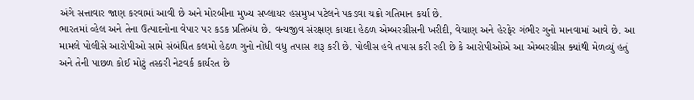અંગે સત્તાવાર જાણ કરવામાં આવી છે અને મોરબીના મુખ્ય સપ્લાયર હસમુખ પટેલને પકડવા ચક્રો ગતિમાન કર્યા છે.
ભારતમાં વ્હેલ અને તેના ઉત્પાદનોના વેપાર પર કડક પ્રતિબંધ છે. વન્યજીવ સંરક્ષણ કાયદા હેઠળ એમ્બરગ્રીસની ખરીદી, વેચાણ અને હેરફેર ગંભીર ગુનો માનવામાં આવે છે. આ મામલે પોલીસે આરોપીઓ સામે સંબંધિત કલમો હેઠળ ગુનો નોંધી વધુ તપાસ શરૂ કરી છે. પોલીસ હવે તપાસ કરી રહી છે કે આરોપીઓએ આ એમ્બરગ્રીસ ક્યાંથી મેળવ્યું હતું અને તેની પાછળ કોઈ મોટું તસ્કરી નેટવર્ક કાર્યરત છે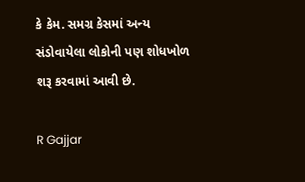કે કેમ. સમગ્ર કેસમાં અન્ય સંડોવાયેલા લોકોની પણ શોધખોળ શરૂ કરવામાં આવી છે.

R Gajjar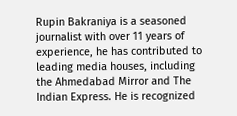Rupin Bakraniya is a seasoned journalist with over 11 years of experience, he has contributed to leading media houses, including the Ahmedabad Mirror and The Indian Express. He is recognized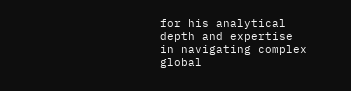for his analytical depth and expertise in navigating complex global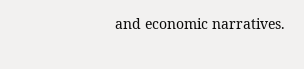and economic narratives.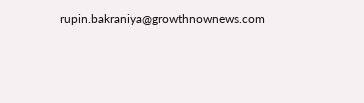rupin.bakraniya@growthnownews.com